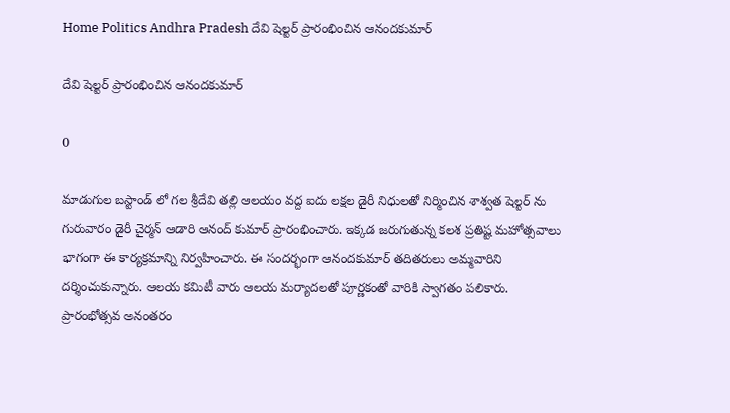Home Politics Andhra Pradesh దేవి షెల్టర్ ప్రారంభించిన ఆనందకుమార్

దేవి షెల్టర్ ప్రారంభించిన ఆనందకుమార్

0

మాడుగుల బస్టాండ్ లో గల శ్రీదేవి తల్లి ఆలయం వద్ద ఐదు లక్షల డైరీ నిధులతో నిర్మించిన శాశ్వత షెల్టర్ ను గురువారం డైరీ చైర్మన్ ఆడారి ఆనంద్ కుమార్ ప్రారంభించారు. ఇక్కడ జరుగుతున్న కలశ ప్రతిష్ట మహోత్సవాలు భాగంగా ఈ కార్యక్రమాన్ని నిర్వహించారు. ఈ సందర్భంగా ఆనందకుమార్ తదితరులు అమ్మవారిని దర్శించుకున్నారు. ఆలయ కమిటీ వారు ఆలయ మర్యాదలతో పూర్ణకంతో వారికి స్వాగతం పలికారు. ప్రారంభోత్సవ అనంతరం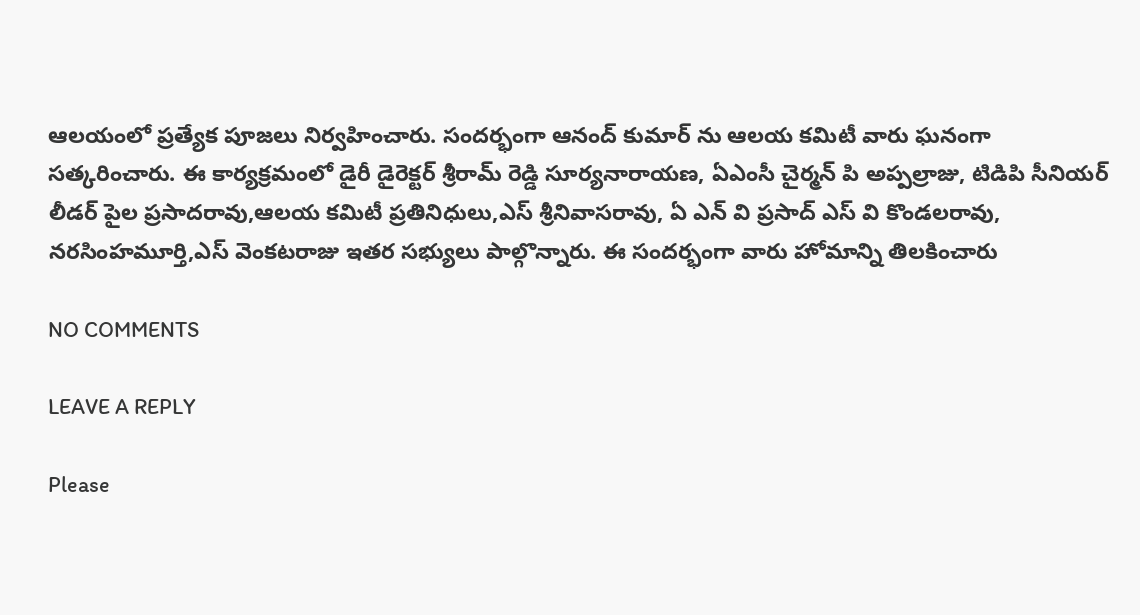ఆలయంలో ప్రత్యేక పూజలు నిర్వహించారు. సందర్భంగా ఆనంద్ కుమార్ ను ఆలయ కమిటీ వారు ఘనంగా సత్కరించారు. ఈ కార్యక్రమంలో డైరీ డైరెక్టర్ శ్రీరామ్ రెడ్డి సూర్యనారాయణ, ఏఎంసీ చైర్మన్ పి అప్పల్రాజు, టిడిపి సీనియర్ లీడర్ పైల ప్రసాదరావు,ఆలయ కమిటీ ప్రతినిధులు,ఎస్ శ్రీనివాసరావు, ఏ ఎన్ వి ప్రసాద్ ఎస్ వి కొండలరావు, నరసింహమూర్తి,ఎస్ వెంకటరాజు ఇతర సభ్యులు పాల్గొన్నారు. ఈ సందర్భంగా వారు హోమాన్ని తిలకించారు

NO COMMENTS

LEAVE A REPLY

Please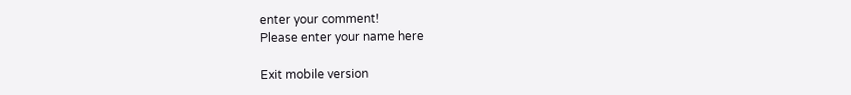enter your comment!
Please enter your name here

Exit mobile version